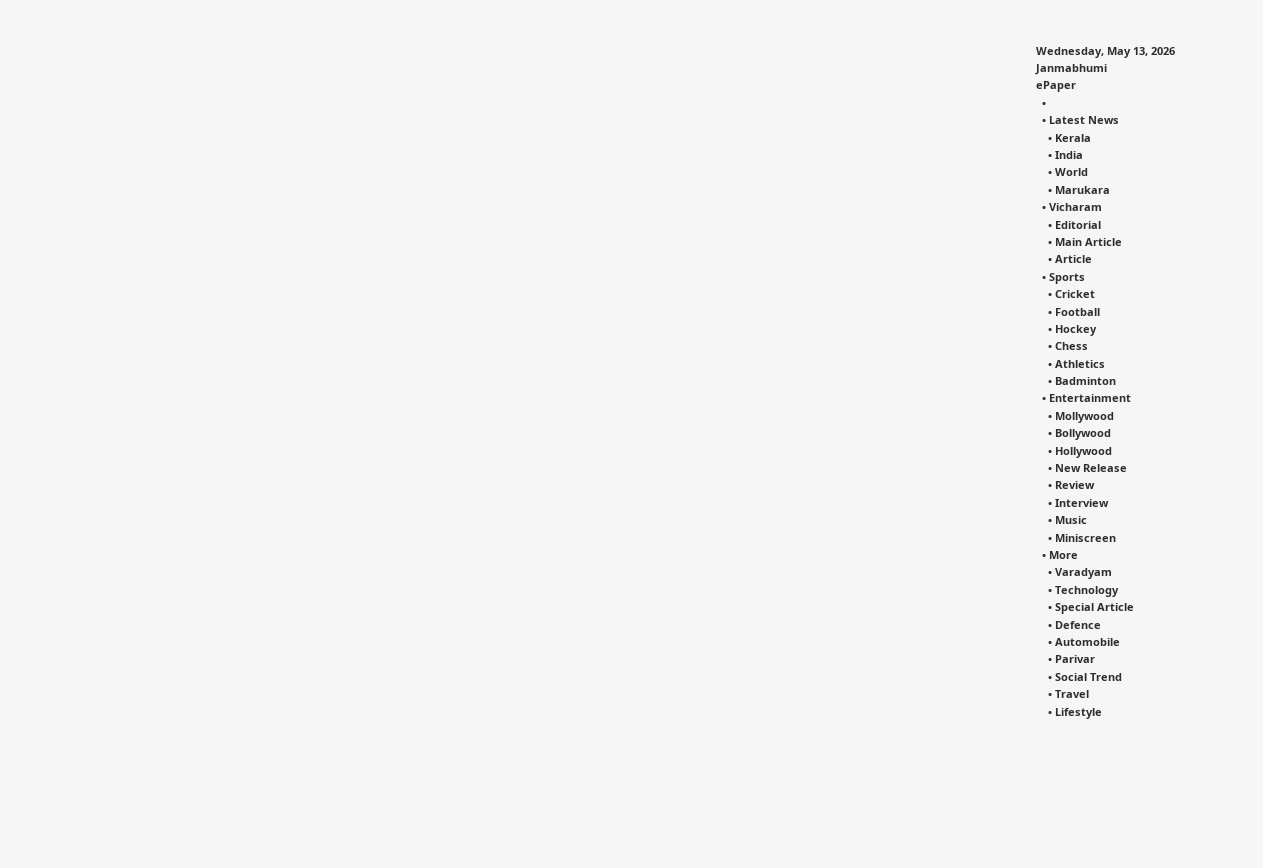Wednesday, May 13, 2026
Janmabhumi
ePaper
  •
  • Latest News
    • Kerala
    • India
    • World
    • Marukara
  • Vicharam
    • Editorial
    • Main Article
    • Article
  • Sports
    • Cricket
    • Football
    • Hockey
    • Chess
    • Athletics
    • Badminton
  • Entertainment
    • Mollywood
    • Bollywood
    • Hollywood
    • New Release
    • Review
    • Interview
    • Music
    • Miniscreen
  • More
    • Varadyam
    • Technology
    • Special Article
    • Defence
    • Automobile
    • Parivar
    • Social Trend
    • Travel
    • Lifestyle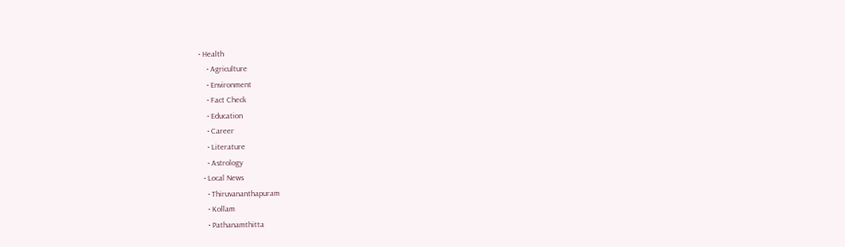• Health
    • Agriculture
    • Environment
    • Fact Check
    • Education
    • Career
    • Literature
    • Astrology
  • Local News
    • Thiruvananthapuram
    • Kollam
    • Pathanamthitta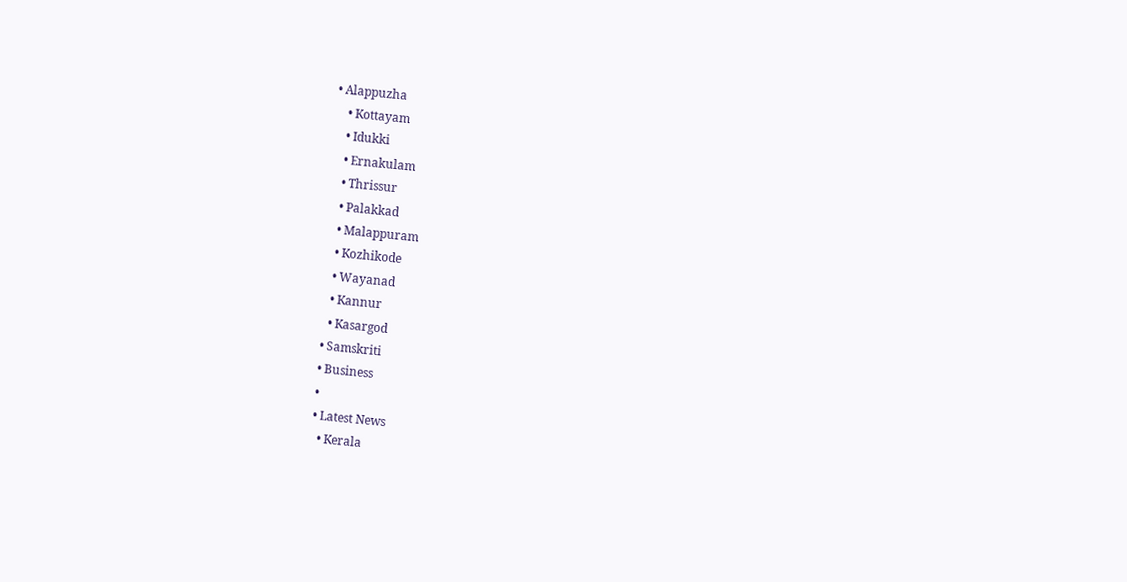• Alappuzha
    • Kottayam
    • Idukki
    • Ernakulam
    • Thrissur
    • Palakkad
    • Malappuram
    • Kozhikode
    • Wayanad
    • Kannur
    • Kasargod
  • Samskriti
  • Business
  •
  • Latest News
    • Kerala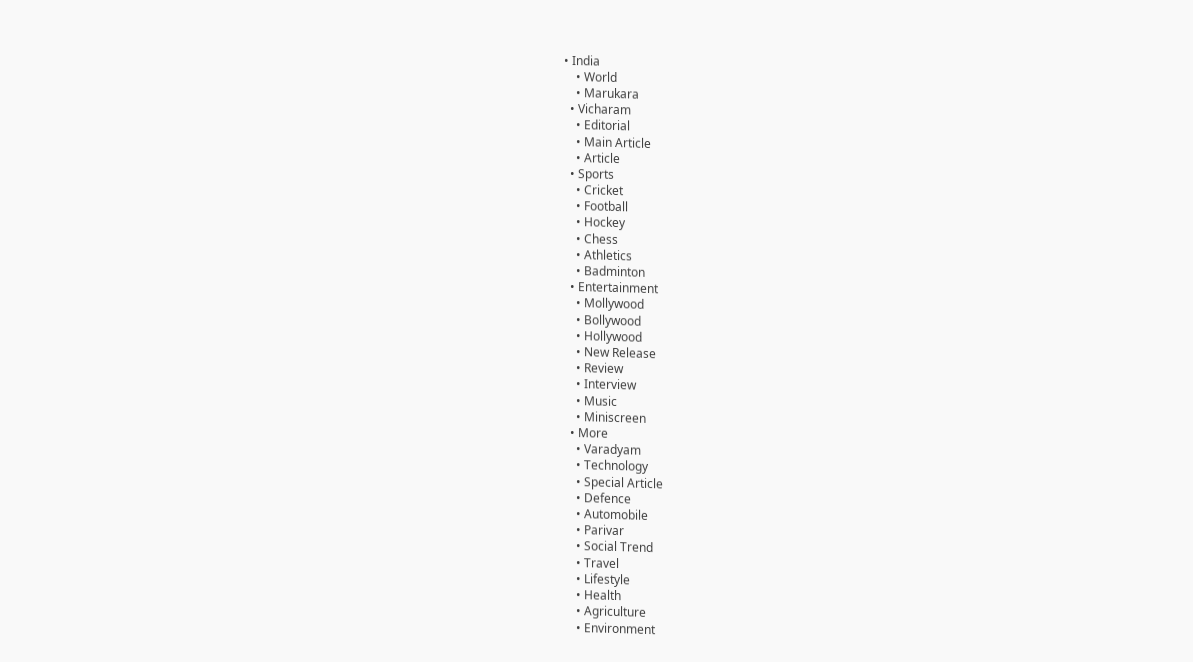• India
    • World
    • Marukara
  • Vicharam
    • Editorial
    • Main Article
    • Article
  • Sports
    • Cricket
    • Football
    • Hockey
    • Chess
    • Athletics
    • Badminton
  • Entertainment
    • Mollywood
    • Bollywood
    • Hollywood
    • New Release
    • Review
    • Interview
    • Music
    • Miniscreen
  • More
    • Varadyam
    • Technology
    • Special Article
    • Defence
    • Automobile
    • Parivar
    • Social Trend
    • Travel
    • Lifestyle
    • Health
    • Agriculture
    • Environment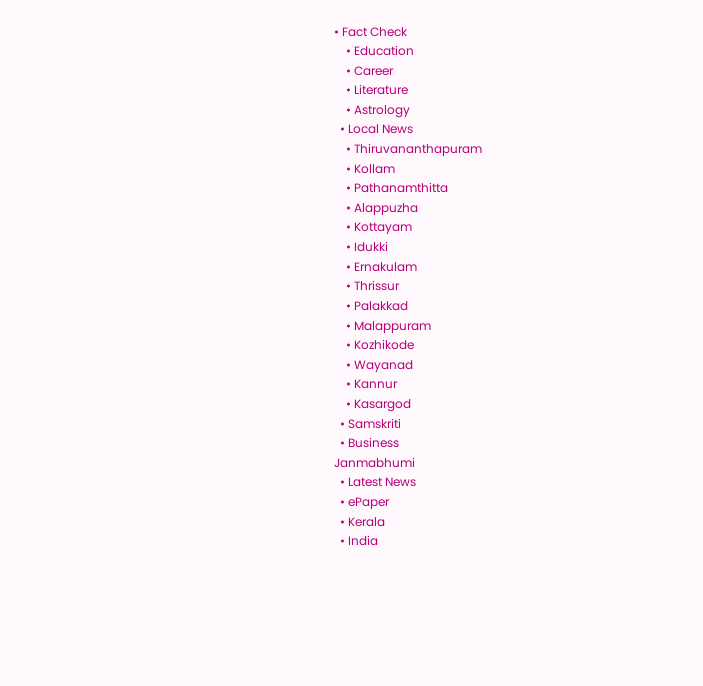• Fact Check
    • Education
    • Career
    • Literature
    • Astrology
  • Local News
    • Thiruvananthapuram
    • Kollam
    • Pathanamthitta
    • Alappuzha
    • Kottayam
    • Idukki
    • Ernakulam
    • Thrissur
    • Palakkad
    • Malappuram
    • Kozhikode
    • Wayanad
    • Kannur
    • Kasargod
  • Samskriti
  • Business
Janmabhumi
  • Latest News
  • ePaper
  • Kerala
  • India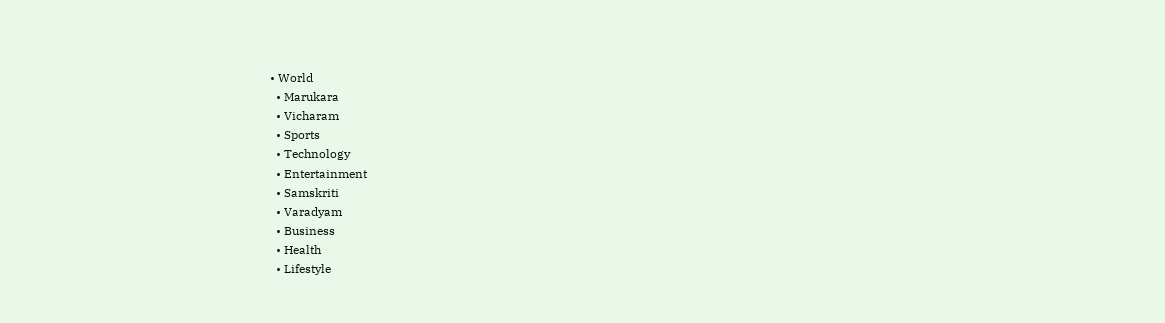• World
  • Marukara
  • Vicharam
  • Sports
  • Technology
  • Entertainment
  • Samskriti
  • Varadyam
  • Business
  • Health
  • Lifestyle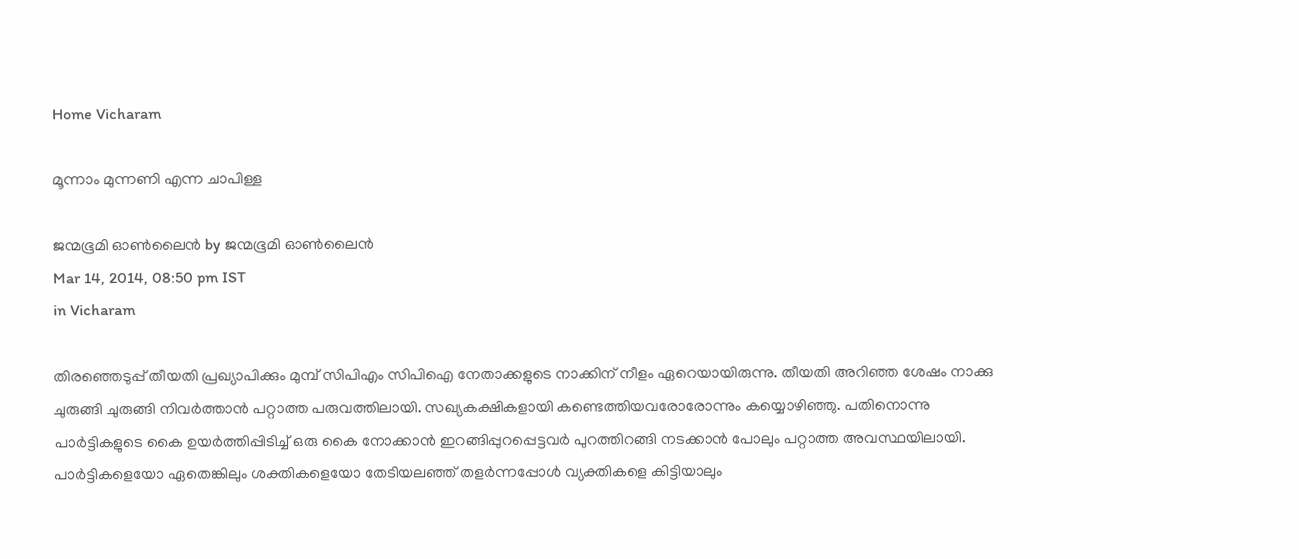Home Vicharam

മൂന്നാം മുന്നണി എന്ന ചാപിള്ള

ജന്മഭൂമി ഓണ്‍ലൈന്‍ by ജന്മഭൂമി ഓണ്‍ലൈന്‍
Mar 14, 2014, 08:50 pm IST
in Vicharam

തിരഞ്ഞെടുപ്പ്‌ തീയതി പ്രഖ്യാപിക്കും മുമ്പ്‌ സിപിഎം സിപിഐ നേതാക്കളുടെ നാക്കിന്‌ നീളം ഏറെയായിരുന്നു. തീയതി അറിഞ്ഞ ശേഷം നാക്കു ചുരുങ്ങി ചുരുങ്ങി നിവര്‍ത്താന്‍ പറ്റാത്ത പരുവത്തിലായി. സഖ്യകക്ഷികളായി കണ്ടെത്തിയവരോരോന്നും കയ്യൊഴിഞ്ഞു. പതിനൊന്നു പാര്‍ട്ടികളുടെ കൈ ഉയര്‍ത്തിപ്പിടിച്ച്‌ ഒരു കൈ നോക്കാന്‍ ഇറങ്ങിപ്പുറപ്പെട്ടവര്‍ പുറത്തിറങ്ങി നടക്കാന്‍ പോലും പറ്റാത്ത അവസ്ഥയിലായി. പാര്‍ട്ടികളെയോ ഏതെങ്കിലും ശക്തികളെയോ തേടിയലഞ്ഞ്‌ തളര്‍ന്നപ്പോള്‍ വ്യക്തികളെ കിട്ടിയാലും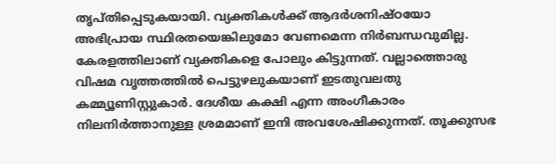തൃപ്തിപ്പെടുകയായി. വ്യക്തികള്‍ക്ക്‌ ആദര്‍ശനിഷ്ഠയോ അഭിപ്രായ സ്ഥിരതയെങ്കിലുമോ വേണമെന്ന നിര്‍ബന്ധവുമില്ല. കേരളത്തിലാണ്‌ വ്യക്തികളെ പോലും കിട്ടുന്നത്‌. വല്ലാത്തൊരു വിഷമ വൃത്തത്തില്‍ പെട്ടുഴലുകയാണ്‌ ഇടതുവലതു കമ്മ്യൂണിസ്റ്റുകാര്‍. ദേശീയ കക്ഷി എന്ന അംഗീകാരം നിലനിര്‍ത്താനുള്ള ശ്രമമാണ്‌ ഇനി അവശേഷിക്കുന്നത്‌. തൂക്കുസഭ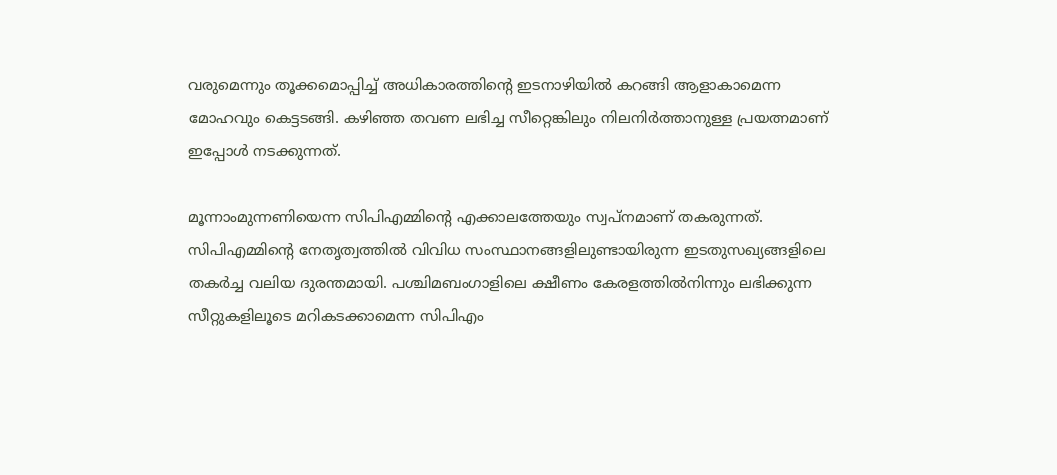വരുമെന്നും തൂക്കമൊപ്പിച്ച്‌ അധികാരത്തിന്റെ ഇടനാഴിയില്‍ കറങ്ങി ആളാകാമെന്ന മോഹവും കെട്ടടങ്ങി. കഴിഞ്ഞ തവണ ലഭിച്ച സീറ്റെങ്കിലും നിലനിര്‍ത്താനുള്ള പ്രയത്നമാണ്‌ ഇപ്പോള്‍ നടക്കുന്നത്‌.

മൂന്നാംമുന്നണിയെന്ന സിപിഎമ്മിന്റെ എക്കാലത്തേയും സ്വപ്നമാണ്‌ തകരുന്നത്‌. സിപിഎമ്മിന്റെ നേതൃത്വത്തില്‍ വിവിധ സംസ്ഥാനങ്ങളിലുണ്ടായിരുന്ന ഇടതുസഖ്യങ്ങളിലെ തകര്‍ച്ച വലിയ ദുരന്തമായി. പശ്ചിമബംഗാളിലെ ക്ഷീണം കേരളത്തില്‍നിന്നും ലഭിക്കുന്ന സീറ്റുകളിലൂടെ മറികടക്കാമെന്ന സിപിഎം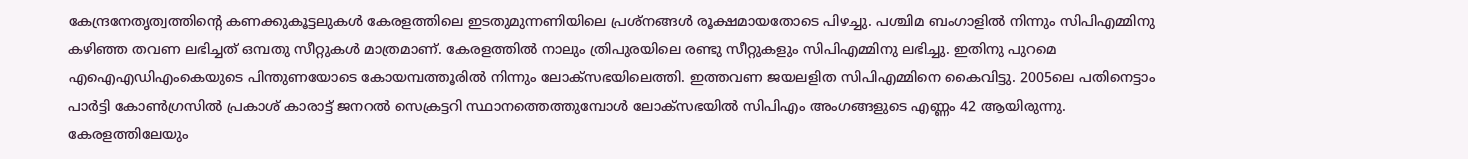കേന്ദ്രനേതൃത്വത്തിന്റെ കണക്കുകൂട്ടലുകള്‍ കേരളത്തിലെ ഇടതുമുന്നണിയിലെ പ്രശ്നങ്ങള്‍ രൂക്ഷമായതോടെ പിഴച്ചു. പശ്ചിമ ബംഗാളില്‍ നിന്നും സിപിഎമ്മിനു കഴിഞ്ഞ തവണ ലഭിച്ചത്‌ ഒമ്പതു സീറ്റുകള്‍ മാത്രമാണ്‌. കേരളത്തില്‍ നാലും ത്രിപുരയിലെ രണ്ടു സീറ്റുകളും സിപിഎമ്മിനു ലഭിച്ചു. ഇതിനു പുറമെ എഐഎഡിഎംകെയുടെ പിന്തുണയോടെ കോയമ്പത്തൂരില്‍ നിന്നും ലോക്സഭയിലെത്തി. ഇത്തവണ ജയലളിത സിപിഎമ്മിനെ കൈവിട്ടു. 2005ലെ പതിനെട്ടാം പാര്‍ട്ടി കോണ്‍ഗ്രസില്‍ പ്രകാശ്‌ കാരാട്ട്‌ ജനറല്‍ സെക്രട്ടറി സ്ഥാനത്തെത്തുമ്പോള്‍ ലോക്സഭയില്‍ സിപിഎം അംഗങ്ങളുടെ എണ്ണം 42 ആയിരുന്നു.
കേരളത്തിലേയും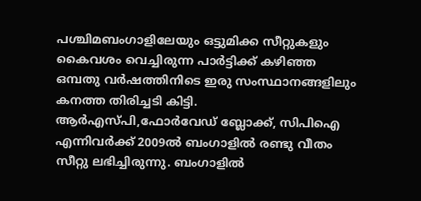പശ്ചിമബംഗാളിലേയും ഒട്ടുമിക്ക സീറ്റുകളും കൈവശം വെച്ചിരുന്ന പാര്‍ട്ടിക്ക്‌ കഴിഞ്ഞ ഒമ്പതു വര്‍ഷത്തിനിടെ ഇരു സംസ്ഥാനങ്ങളിലും കനത്ത തിരിച്ചടി കിട്ടി. ആര്‍എസ്പി,ഫോര്‍വേഡ്‌ ബ്ലോക്ക്‌, സിപിഐ എന്നിവര്‍ക്ക്‌ 2009ല്‍ ബംഗാളില്‍ രണ്ടു വീതം സീറ്റു ലഭിച്ചിരുന്നു. ബംഗാളില്‍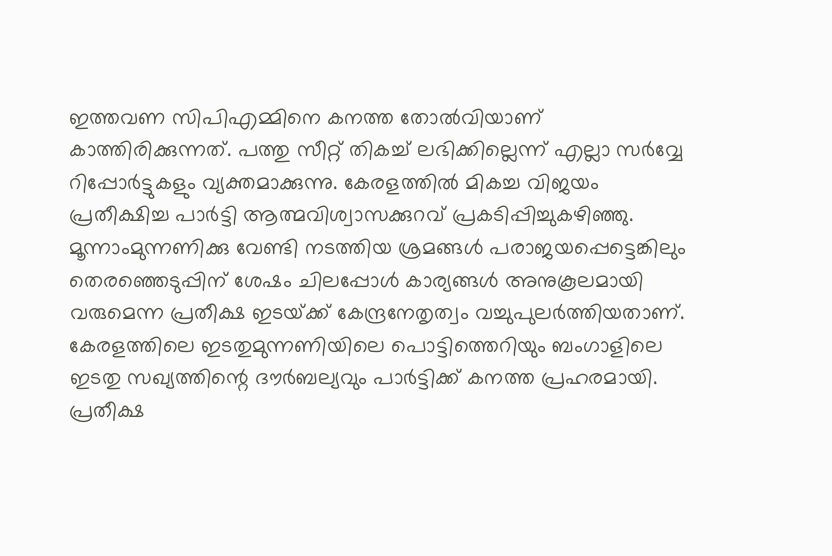ഇത്തവണ സിപിഎമ്മിനെ കനത്ത തോല്‍വിയാണ്‌ കാത്തിരിക്കുന്നത്‌. പത്തു സീറ്റ്‌ തികച്ച്‌ ലഭിക്കില്ലെന്ന്‌ എല്ലാ സര്‍വ്വേ റിപ്പോര്‍ട്ടുകളും വ്യക്തമാക്കുന്നു. കേരളത്തില്‍ മികച്ച വിജയം പ്രതീക്ഷിച്ച പാര്‍ട്ടി ആത്മവിശ്വാസക്കുറവ്‌ പ്രകടിപ്പിച്ചുകഴിഞ്ഞു. മൂന്നാംമുന്നണിക്കു വേണ്ടി നടത്തിയ ശ്രമങ്ങള്‍ പരാജയപ്പെട്ടെങ്കിലും തെരഞ്ഞെടുപ്പിന്‌ ശേഷം ചിലപ്പോള്‍ കാര്യങ്ങള്‍ അനുകൂലമായി വരുമെന്ന പ്രതീക്ഷ ഇടയ്‌ക്ക്‌ കേന്ദ്രനേതൃത്വം വച്ചുപുലര്‍ത്തിയതാണ്‌. കേരളത്തിലെ ഇടതുമുന്നണിയിലെ പൊട്ടിത്തെറിയും ബംഗാളിലെ ഇടതു സഖ്യത്തിന്റെ ദൗര്‍ബല്യവും പാര്‍ട്ടിക്ക്‌ കനത്ത പ്രഹരമായി. പ്രതീക്ഷ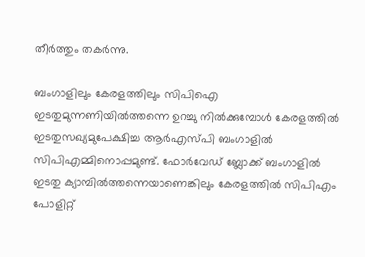തീര്‍ത്തും തകര്‍ന്നു.

ബംഗാളിലും കേരളത്തിലും സിപിഐ ഇടതുമുന്നണിയില്‍ത്തന്നെ ഉറച്ചു നില്‍ക്കുമ്പോള്‍ കേരളത്തില്‍ ഇടതുസഖ്യമുപേക്ഷിച്ച ആര്‍എസ്പി ബംഗാളില്‍ സിപിഎമ്മിനൊപ്പമുണ്ട്‌. ഫോര്‍വേഡ്‌ ബ്ലോക്ക്‌ ബംഗാളില്‍ ഇടതു ക്യാമ്പില്‍ത്തന്നെയാണെങ്കിലും കേരളത്തില്‍ സിപിഎം പോളിറ്റ്‌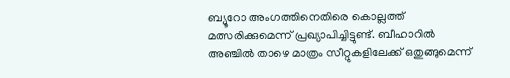ബ്യൂറോ അംഗത്തിനെതിരെ കൊല്ലത്ത്‌ മത്സരിക്കുമെന്ന്‌ പ്രഖ്യാപിച്ചിട്ടുണ്ട്‌. ബീഹാറില്‍ അഞ്ചില്‍ താഴെ മാത്രം സീറ്റുകളിലേക്ക്‌ ഒതുങ്ങുമെന്ന്‌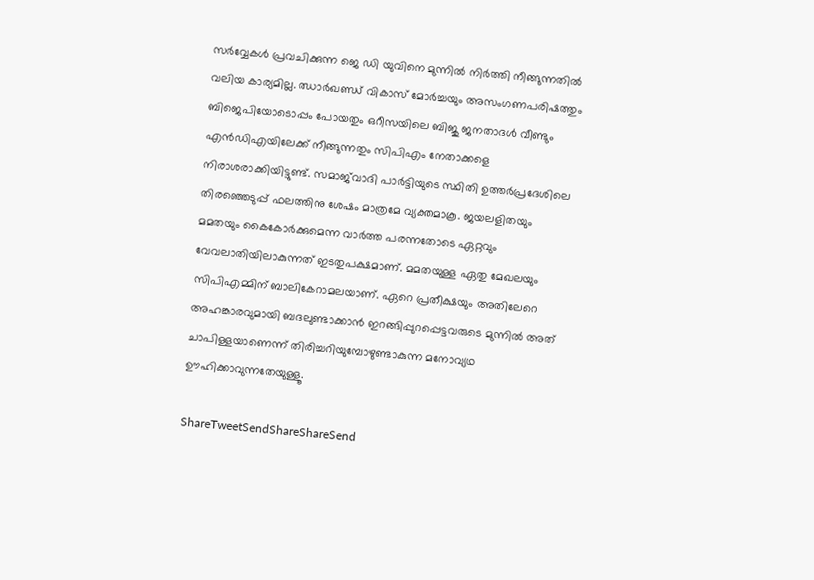സര്‍വ്വേകള്‍ പ്രവചിക്കുന്ന ജെ ഡി യുവിനെ മുന്നില്‍ നിര്‍ത്തി നീങ്ങുന്നതില്‍ വലിയ കാര്യമില്ല. ഝാര്‍ഖണ്ഡ്‌ വികാസ്‌ മോര്‍ച്ചയും അസംഗണപരിഷത്തും ബിജെപിയോടൊപ്പം പോയതും ഒറീസയിലെ ബിജു ജനതാദള്‍ വീണ്ടും എന്‍ഡിഎയിലേക്ക്‌ നീങ്ങുന്നതും സിപിഎം നേതാക്കളെ നിരാശരാക്കിയിട്ടുണ്ട്‌. സമാജ്‌വാദി പാര്‍ട്ടിയുടെ സ്ഥിതി ഉത്തര്‍പ്രദേശിലെ തിരഞ്ഞെടുപ്പ്‌ ഫലത്തിനു ശേഷം മാത്രമേ വ്യക്തമാകൂ. ജയലളിതയും മമതയും കൈകോര്‍ക്കുമെന്ന വാര്‍ത്ത പരന്നതോടെ ഏറ്റവും വേവലാതിയിലാകുന്നത്‌ ഇടതുപക്ഷമാണ്‌. മമതയുള്ള ഏതു മേഖലയും സിപിഎമ്മിന്‌ ബാലികേറാമലയാണ്‌. ഏറെ പ്രതീക്ഷയും അതിലേറെ അഹങ്കാരവുമായി ബദലുണ്ടാക്കാന്‍ ഇറങ്ങിപ്പുറപ്പെട്ടവരുടെ മുന്നില്‍ അത്‌ ചാപിള്ളയാണെന്ന്‌ തിരിച്ചറിയുമ്പോഴുണ്ടാകുന്ന മനോവ്യഥ ഊഹിക്കാവുന്നതേയുള്ളൂ.

ShareTweetSendShareShareSend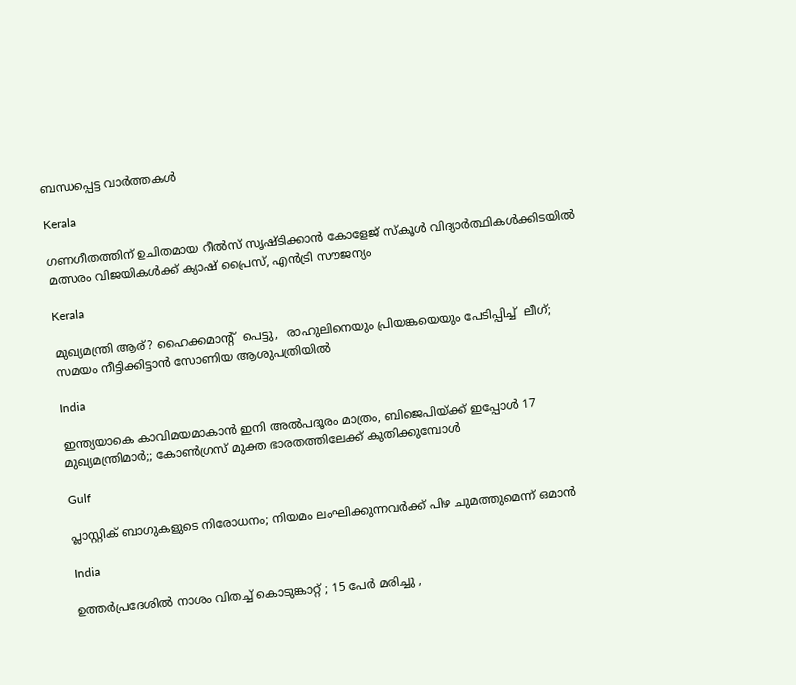ബന്ധപ്പെട്ട വാര്‍ത്തകള്‍

Kerala

ഗണഗീതത്തിന് ഉചിതമായ റീല്‍സ് സൃഷ്ടിക്കാന്‍ കോളേജ് സ്കൂള്‍ വിദ്യാര്‍ത്ഥികള്‍ക്കിടയില്‍ മത്സരം വിജയികള്‍ക്ക് ക്യാഷ് പ്രൈസ്, എന്‍ട്രി സൗജന്യം

Kerala

മുഖ്യമന്ത്രി ആര്? ഹൈക്കമാന്‍റ്  പെട്ടു,  രാഹുലിനെയും പ്രിയങ്കയെയും പേടിപ്പിച്ച്  ലീഗ്; സമയം നീട്ടിക്കിട്ടാന്‍ സോണിയ ആശുപത്രിയില്‍

India

ഇന്ത്യയാകെ കാവിമയമാകാന്‍ ഇനി അല്‍പദൂരം മാത്രം, ബിജെപിയ്‌ക്ക് ഇപ്പോള്‍ 17 മുഖ്യമന്ത്രിമാര്‍;; കോണ്‍ഗ്രസ് മുക്ത ഭാരതത്തിലേക്ക് കുതിക്കുമ്പോള്‍

Gulf

പ്ലാസ്റ്റിക് ബാഗുകളുടെ നിരോധനം; നിയമം ലംഘിക്കുന്നവർക്ക് പിഴ ചുമത്തുമെന്ന് ഒമാൻ

India

ഉത്തർപ്രദേശിൽ നാശം വിതച്ച് കൊടുങ്കാറ്റ് ; 15 പേർ മരിച്ചു ,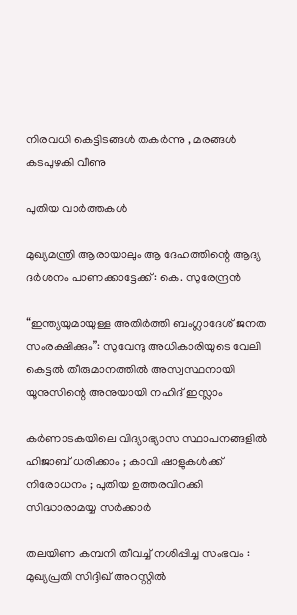നിരവധി കെട്ടിടങ്ങൾ തകർന്നു , മരങ്ങൾ കടപുഴകി വീണു

പുതിയ വാര്‍ത്തകള്‍

മുഖ്യമന്ത്രി ആരായാലും ആ ദേഹത്തിന്റെ ആദ്യ ദര്‍ശനം പാണക്കാട്ടേക്ക്: കെ. സുരേന്ദ്രന്‍

“ഇന്ത്യയുമായുള്ള അതിർത്തി ബംഗ്ലാദേശ് ജനത സംരക്ഷിക്കും”: സുവേന്ദു അധികാരിയുടെ വേലി കെട്ടൽ തീരുമാനത്തിൽ അസ്വസ്ഥനായി യൂനുസിന്റെ അനുയായി നഹിദ് ഇസ്ലാം

കർണാടകയിലെ വിദ്യാഭ്യാസ സ്ഥാപനങ്ങളിൽ ഹിജാബ് ധരിക്കാം ; കാവി ഷാളുകൾക്ക് നിരോധനം ; പുതിയ ഉത്തരവിറക്കി സിദ്ധാരാമയ്യ സർക്കാർ

തലയിണ കമ്പനി തീവച്ച് നശിപ്പിച്ച സംഭവം : മുഖ്യപ്രതി സിദ്ദിഖ് അറസ്റ്റിൽ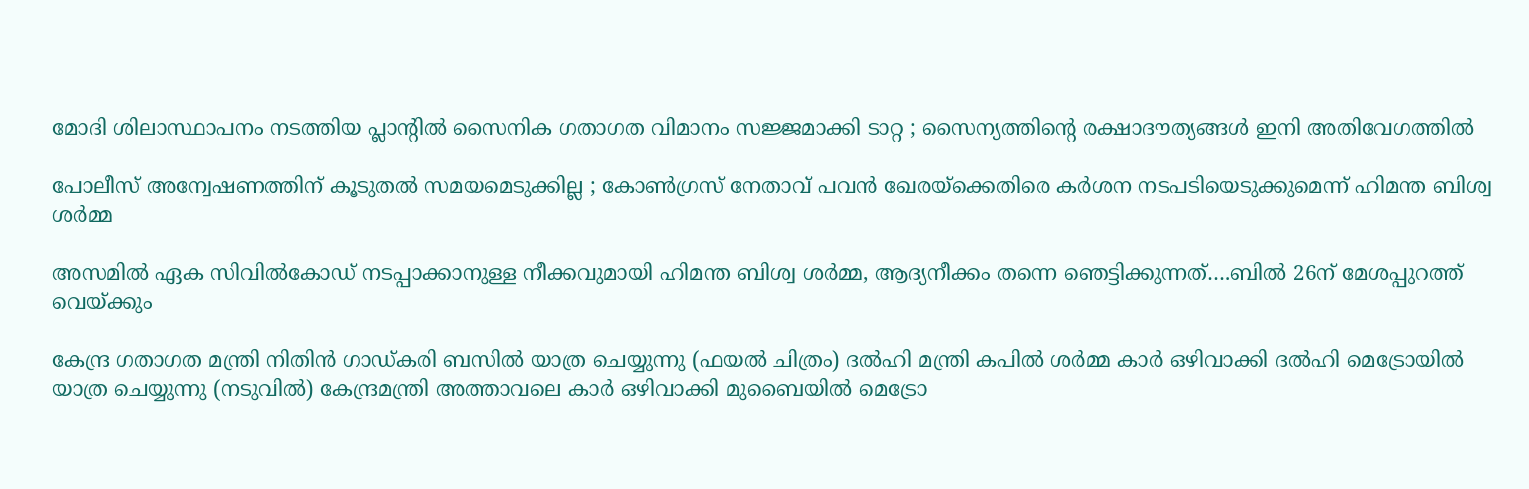മോദി ശിലാസ്ഥാപനം നടത്തിയ പ്ലാന്റിൽ സൈനിക ഗതാഗത വിമാനം സജ്ജമാക്കി ടാറ്റ ; സൈന്യത്തിന്റെ രക്ഷാദൗത്യങ്ങൾ ഇനി അതിവേഗത്തിൽ

പോലീസ് അന്വേഷണത്തിന് കൂടുതൽ സമയമെടുക്കില്ല ; കോൺഗ്രസ് നേതാവ് പവൻ ഖേരയ്‌ക്കെതിരെ കർശന നടപടിയെടുക്കുമെന്ന് ഹിമന്ത ബിശ്വ ശർമ്മ

അസമില്‍ ഏക സിവില്‍കോഡ് നടപ്പാക്കാനുള്ള നീക്കവുമായി ഹിമന്ത ബിശ്വ ശര്‍മ്മ, ആദ്യനീക്കം തന്നെ ഞെട്ടിക്കുന്നത്….ബില്‍ 26ന് മേശപ്പുറത്ത് വെയ്‌ക്കും

കേന്ദ്ര ഗതാഗത മന്ത്രി നിതിന്‍ ഗാഡ്കരി ബസില്‍ യാത്ര ചെയ്യുന്നു (ഫയല്‍ ചിത്രം) ദല്‍ഹി മന്ത്രി കപില്‍ ശര്‍മ്മ കാര്‍ ഒഴിവാക്കി ദല്‍ഹി മെട്രോയില്‍ യാത്ര ചെയ്യുന്നു (നടുവില്‍) കേന്ദ്രമന്ത്രി അത്താവലെ കാര്‍ ഒഴിവാക്കി മുബൈയില്‍ മെട്രോ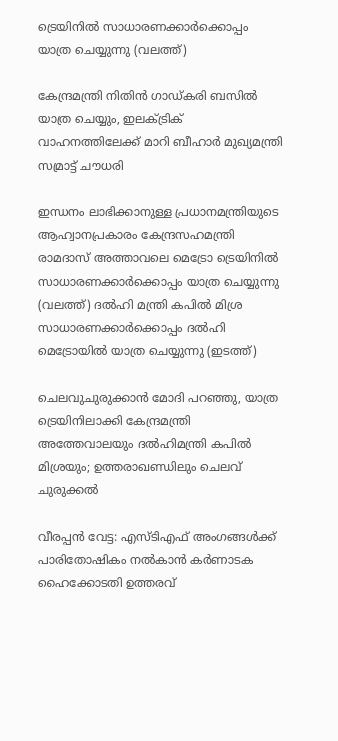ട്രെയിനില്‍ സാധാരണക്കാര്‍ക്കൊപ്പം യാത്ര ചെയ്യുന്നു (വലത്ത്)

കേന്ദ്രമന്ത്രി നിതിന്‍ ഗാഡ്കരി ബസില്‍ യാത്ര ചെയ്യും, ഇലക്ട്രിക് വാഹനത്തിലേക്ക് മാറി ബീഹാര്‍ മുഖ്യമന്ത്രി സമ്രാട്ട് ചൗധരി

ഇന്ധനം ലാഭിക്കാനുള്ള പ്രധാനമന്ത്രിയുടെ ആഹ്വാനപ്രകാരം കേന്ദ്രസഹമന്ത്രി രാമദാസ് അത്താവലെ മെട്രോ ട്രെയിനില്‍ സാധാരണക്കാര്‍ക്കൊപ്പം യാത്ര ചെയ്യുന്നു (വലത്ത്) ദല്‍ഹി മന്ത്രി കപില്‍ മിശ്ര സാധാരണക്കാര്‍ക്കൊപ്പം ദല്‍ഹി മെട്രോയില്‍ യാത്ര ചെയ്യുന്നു (ഇടത്ത്)

ചെലവുചുരുക്കാന്‍ മോദി പറഞ്ഞു, യാത്ര ട്രെയിനിലാക്കി കേന്ദ്രമന്ത്രി അത്തേവാലയും ദല്‍ഹിമന്ത്രി കപില്‍ മിശ്രയും; ഉത്തരാഖണ്ഡിലും ചെലവ് ചുരുക്കല്‍

വീരപ്പൻ വേട്ട: എസ്ടിഎഫ് അംഗങ്ങൾക്ക് പാരിതോഷികം നൽകാൻ കർണാടക ഹൈക്കോടതി ഉത്തരവ്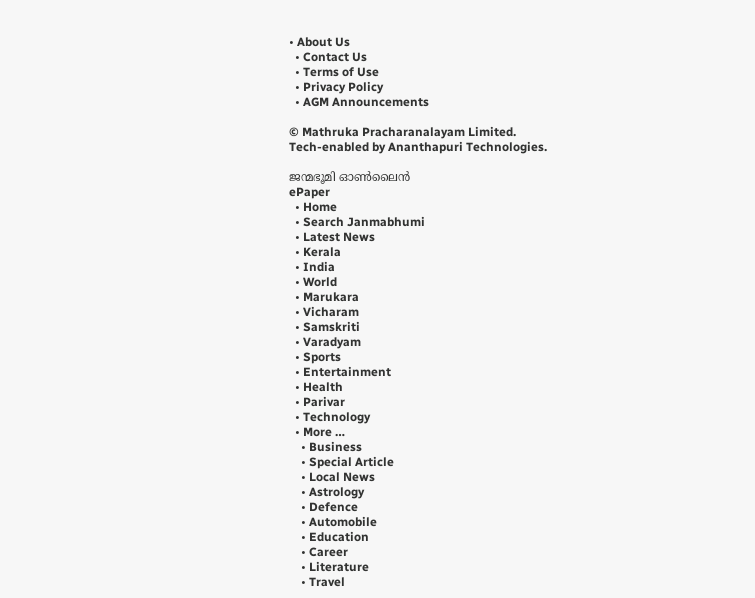• About Us
  • Contact Us
  • Terms of Use
  • Privacy Policy
  • AGM Announcements

© Mathruka Pracharanalayam Limited.
Tech-enabled by Ananthapuri Technologies.

ജന്മഭൂമി ഓണ്‍ലൈന്‍
ePaper
  • Home
  • Search Janmabhumi
  • Latest News
  • Kerala
  • India
  • World
  • Marukara
  • Vicharam
  • Samskriti
  • Varadyam
  • Sports
  • Entertainment
  • Health
  • Parivar
  • Technology
  • More …
    • Business
    • Special Article
    • Local News
    • Astrology
    • Defence
    • Automobile
    • Education
    • Career
    • Literature
    • Travel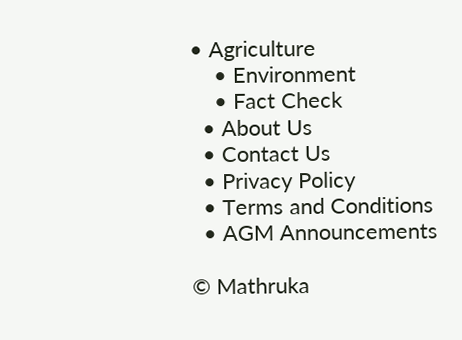• Agriculture
    • Environment
    • Fact Check
  • About Us
  • Contact Us
  • Privacy Policy
  • Terms and Conditions
  • AGM Announcements

© Mathruka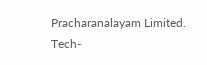Pracharanalayam Limited.
Tech-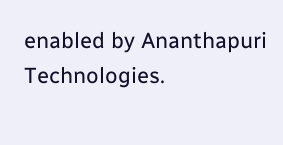enabled by Ananthapuri Technologies.